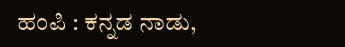ಹಂಪಿ : ಕನ್ನಡ ನಾಡು,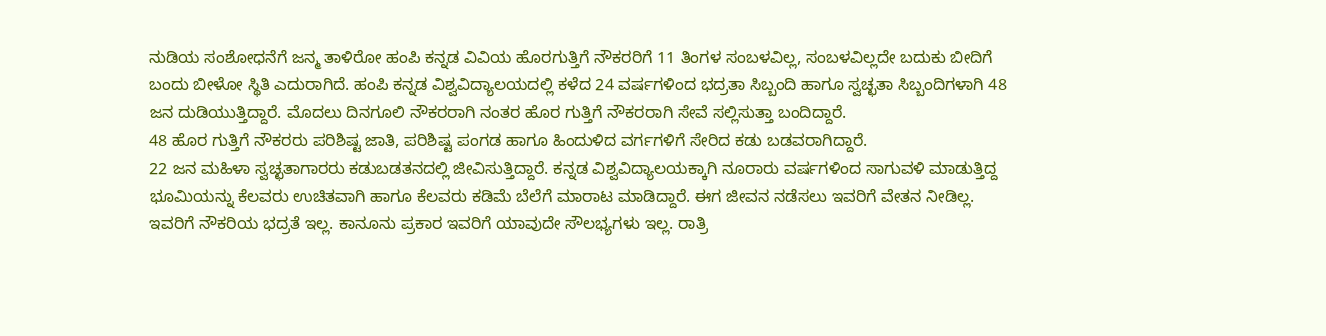ನುಡಿಯ ಸಂಶೋಧನೆಗೆ ಜನ್ಮ ತಾಳಿರೋ ಹಂಪಿ ಕನ್ನಡ ವಿವಿಯ ಹೊರಗುತ್ತಿಗೆ ನೌಕರರಿಗೆ 11 ತಿಂಗಳ ಸಂಬಳವಿಲ್ಲ, ಸಂಬಳವಿಲ್ಲದೇ ಬದುಕು ಬೀದಿಗೆ ಬಂದು ಬೀಳೋ ಸ್ಥಿತಿ ಎದುರಾಗಿದೆ. ಹಂಪಿ ಕನ್ನಡ ವಿಶ್ವವಿದ್ಯಾಲಯದಲ್ಲಿ ಕಳೆದ 24 ವರ್ಷಗಳಿಂದ ಭದ್ರತಾ ಸಿಬ್ಬಂದಿ ಹಾಗೂ ಸ್ವಚ್ಛತಾ ಸಿಬ್ಬಂದಿಗಳಾಗಿ 48 ಜನ ದುಡಿಯುತ್ತಿದ್ದಾರೆ. ಮೊದಲು ದಿನಗೂಲಿ ನೌಕರರಾಗಿ ನಂತರ ಹೊರ ಗುತ್ತಿಗೆ ನೌಕರರಾಗಿ ಸೇವೆ ಸಲ್ಲಿಸುತ್ತಾ ಬಂದಿದ್ದಾರೆ.
48 ಹೊರ ಗುತ್ತಿಗೆ ನೌಕರರು ಪರಿಶಿಷ್ಟ ಜಾತಿ, ಪರಿಶಿಷ್ಟ ಪಂಗಡ ಹಾಗೂ ಹಿಂದುಳಿದ ವರ್ಗಗಳಿಗೆ ಸೇರಿದ ಕಡು ಬಡವರಾಗಿದ್ದಾರೆ.
22 ಜನ ಮಹಿಳಾ ಸ್ವಚ್ಛತಾಗಾರರು ಕಡುಬಡತನದಲ್ಲಿ ಜೀವಿಸುತ್ತಿದ್ದಾರೆ. ಕನ್ನಡ ವಿಶ್ವವಿದ್ಯಾಲಯಕ್ಕಾಗಿ ನೂರಾರು ವರ್ಷಗಳಿಂದ ಸಾಗುವಳಿ ಮಾಡುತ್ತಿದ್ದ ಭೂಮಿಯನ್ನು ಕೆಲವರು ಉಚಿತವಾಗಿ ಹಾಗೂ ಕೆಲವರು ಕಡಿಮೆ ಬೆಲೆಗೆ ಮಾರಾಟ ಮಾಡಿದ್ದಾರೆ. ಈಗ ಜೀವನ ನಡೆಸಲು ಇವರಿಗೆ ವೇತನ ನೀಡಿಲ್ಲ. ಇವರಿಗೆ ನೌಕರಿಯ ಭದ್ರತೆ ಇಲ್ಲ. ಕಾನೂನು ಪ್ರಕಾರ ಇವರಿಗೆ ಯಾವುದೇ ಸೌಲಭ್ಯಗಳು ಇಲ್ಲ. ರಾತ್ರಿ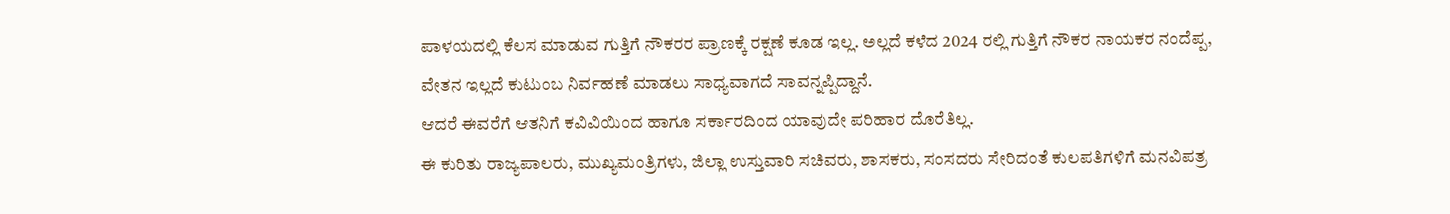ಪಾಳಯದಲ್ಲಿ ಕೆಲಸ ಮಾಡುವ ಗುತ್ತಿಗೆ ನೌಕರರ ಪ್ರಾಣಕ್ಕೆ ರಕ್ಷಣೆ ಕೂಡ ಇಲ್ಲ. ಅಲ್ಲದೆ ಕಳೆದ 2024 ರಲ್ಲಿ ಗುತ್ತಿಗೆ ನೌಕರ ನಾಯಕರ ನಂದೆಪ್ಪ, ವೇತನ ಇಲ್ಲದೆ ಕುಟುಂಬ ನಿರ್ವಹಣೆ ಮಾಡಲು ಸಾಧ್ಯವಾಗದೆ ಸಾವನ್ನಪ್ಪಿದ್ದಾನೆ.
ಆದರೆ ಈವರೆಗೆ ಆತನಿಗೆ ಕವಿವಿಯಿಂದ ಹಾಗೂ ಸರ್ಕಾರದಿಂದ ಯಾವುದೇ ಪರಿಹಾರ ದೊರೆತಿಲ್ಲ.
ಈ ಕುರಿತು ರಾಜ್ಯಪಾಲರು, ಮುಖ್ಯಮಂತ್ರಿಗಳು, ಜಿಲ್ಲಾ ಉಸ್ತುವಾರಿ ಸಚಿವರು, ಶಾಸಕರು, ಸಂಸದರು ಸೇರಿದಂತೆ ಕುಲಪತಿಗಳಿಗೆ ಮನವಿಪತ್ರ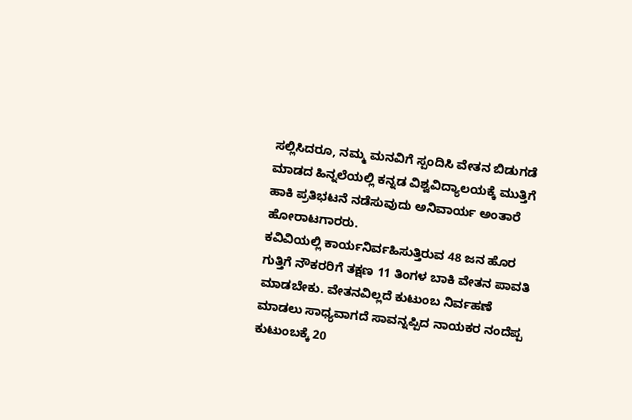ಸಲ್ಲಿಸಿದರೂ, ನಮ್ಮ ಮನವಿಗೆ ಸ್ಪಂದಿಸಿ ವೇತನ ಬಿಡುಗಡೆ ಮಾಡದ ಹಿನ್ನಲೆಯಲ್ಲಿ ಕನ್ನಡ ವಿಶ್ವವಿದ್ಯಾಲಯಕ್ಕೆ ಮುತ್ತಿಗೆ ಹಾಕಿ ಪ್ರತಿಭಟನೆ ನಡೆಸುವುದು ಅನಿವಾರ್ಯ ಅಂತಾರೆ ಹೋರಾಟಗಾರರು.
ಕವಿವಿಯಲ್ಲಿ ಕಾರ್ಯನಿರ್ವಹಿಸುತ್ತಿರುವ 48 ಜನ ಹೊರ ಗುತ್ತಿಗೆ ನೌಕರರಿಗೆ ತಕ್ಷಣ 11 ತಿಂಗಳ ಬಾಕಿ ವೇತನ ಪಾವತಿ ಮಾಡಬೇಕು. ವೇತನವಿಲ್ಲದೆ ಕುಟುಂಬ ನಿರ್ವಹಣೆ ಮಾಡಲು ಸಾಧ್ಯವಾಗದೆ ಸಾವನ್ನಪ್ಪಿದ ನಾಯಕರ ನಂದೆಪ್ಪ ಕುಟುಂಬಕ್ಕೆ 20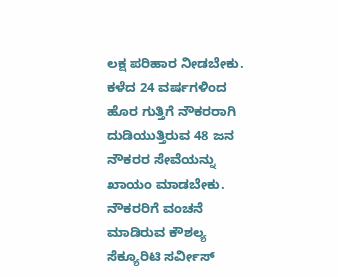ಲಕ್ಷ ಪರಿಹಾರ ನೀಡಬೇಕು. ಕಳೆದ 24 ವರ್ಷಗಳಿಂದ ಹೊರ ಗುತ್ತಿಗೆ ನೌಕರರಾಗಿ ದುಡಿಯುತ್ತಿರುವ 48 ಜನ ನೌಕರರ ಸೇವೆಯನ್ನು ಖಾಯಂ ಮಾಡಬೇಕು. ನೌಕರರಿಗೆ ವಂಚನೆ ಮಾಡಿರುವ ಕೌಶಲ್ಯ ಸೆಕ್ಯೂರಿಟಿ ಸರ್ವೀಸ್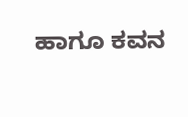ಹಾಗೂ ಕವನ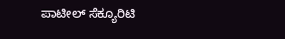ಪಾಟೀಲ್ ಸೆಕ್ಯೂರಿಟಿ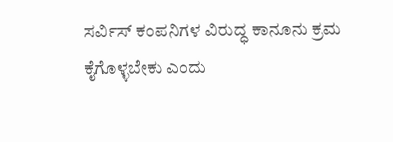ಸರ್ವಿಸ್ ಕಂಪನಿಗಳ ವಿರುದ್ಧ ಕಾನೂನು ಕ್ರಮ ಕೈಗೊಳ್ಳಬೇಕು ಎಂದು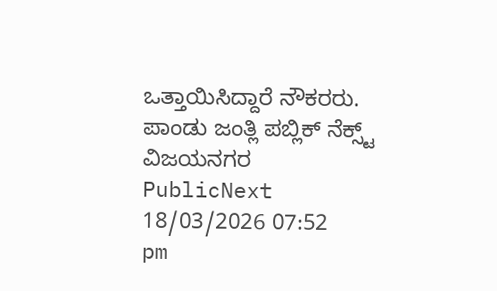ಒತ್ತಾಯಿಸಿದ್ದಾರೆ ನೌಕರರು.
ಪಾಂಡು ಜಂತ್ಲಿ ಪಬ್ಲಿಕ್ ನೆಕ್ಸ್ಟ್ ವಿಜಯನಗರ
PublicNext
18/03/2026 07:52 pm